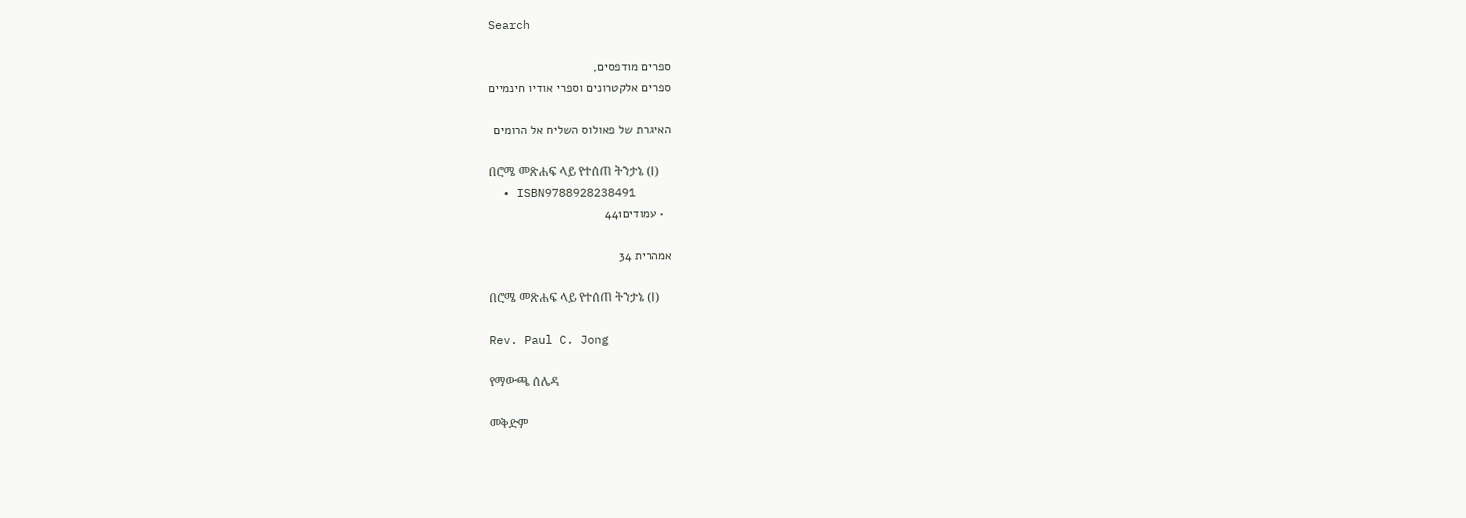Search

ספרים מודפסים,
ספרים אלקטרונים וספרי אודיו חינמיים

האיגרת של פאולוס השליח אל הרומים

በሮሜ መጽሐፍ ላይ የተሰጠ ትንታኔ (Ⅰ)
  • ISBN9788928238491
  • עמודים441

אמהרית 34

በሮሜ መጽሐፍ ላይ የተሰጠ ትንታኔ (Ⅰ)

Rev. Paul C. Jong

የማውጫ ሰሌዳ

መቅድም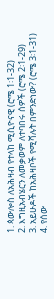1. ጳውሎስ ለአሕዛብ የተላከ ሚሲዮናዊ (ሮሜ 1፡1-32)
2. እግዚአብሄርን ለመቃወም ለተባበሩ ሰዎች (ሮሜ 2፡1-29)
3. አይሁዶች ከአሕዛቦች የሚሻሉት በምንድነው? (ሮሜ 3፡1-31)
4. የሰው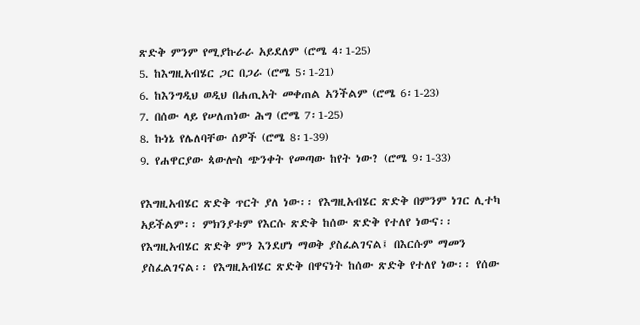ጽድቅ ምንም የሚያኩራራ አይደለም (ሮሜ 4፡1-25)
5. ከእግዚአብሄር ጋር በጋራ (ሮሜ 5፡1-21)
6. ከእንግዲህ ወዲህ በሐጢአት መቀጠል አንችልም (ሮሜ 6፡1-23)
7. በሰው ላይ የሠለጠነው ሕግ (ሮሜ 7፡1-25)
8. ኩነኔ የሌለባቸው ሰዎች (ሮሜ 8፡1-39)
9. የሐዋርያው ጳውሎስ ጭንቀት የመጣው ከየት ነው? (ሮሜ 9፡1-33)

የእግዚአብሄር ጽድቅ ጥርት ያለ ነው፡፡ የእግዚአብሄር ጽድቅ በምንም ነገር ሊተካ አይችልም፡፡ ምክንያቱም የእርሱ ጽድቅ ከሰው ጽድቅ የተለየ ነውና፡፡ የእግዚአብሄር ጽድቅ ምን እንደሆነ ማወቅ ያስፈልገናል፤ በእርሱም ማመን ያስፈልገናል፡፡ የእግዚአብሄር ጽድቅ በዋናነት ከሰው ጽድቅ የተለየ ነው፡፡ የሰው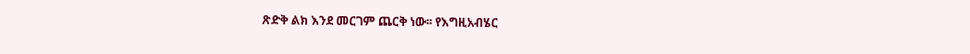ጽድቅ ልክ እንደ መርገም ጨርቅ ነው፡፡ የእግዚአብሄር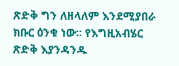ጽድቅ ግን ለዘላለም እንደሚያበራ ክቡር ዕንቁ ነው፡፡ የእግዚአብሄር ጽድቅ እያንዳንዱ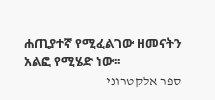ሐጢያተኛ የሚፈልገው ዘመናትን አልፎ የሚሄድ ነው፡፡
ספר אלקטרוני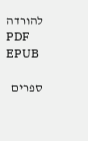להורדה
PDF EPUB

ספרים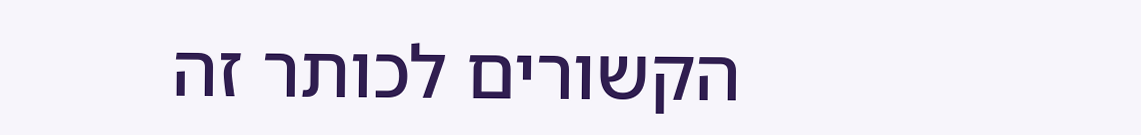הקשורים לכותר זה